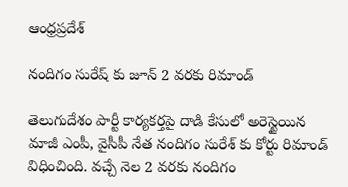ఆంధ్రప్రదేశ్

నందిగం సురేష్ కు జూన్ 2 వరకు రిమాండ్

తెలుగుదేశం పార్టీ కార్యకర్తపై దాడి కేసులో అరెస్టైయిన మాజీ ఎంపీ, వైసీపీ నేత నందిగం సురేశ్ కు కోర్టు రిమాండ్ విధించింది. వచ్చే నెల 2 వరకు నందిగం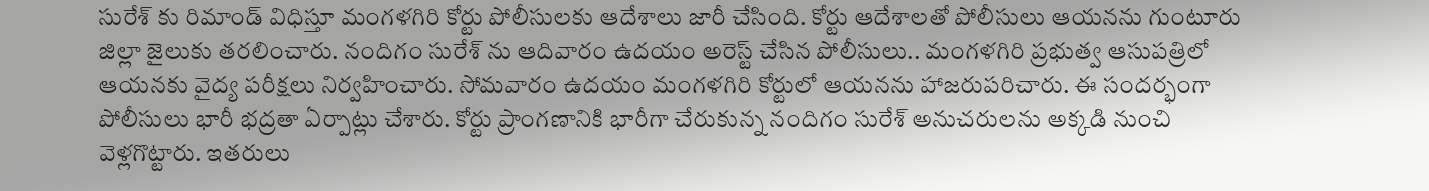సురేశ్ కు రిమాండ్ విధిస్తూ మంగళగిరి కోర్టు పోలీసులకు ఆదేశాలు జారీ చేసింది. కోర్టు ఆదేశాలతో పోలీసులు ఆయనను గుంటూరు జిల్లా జైలుకు తరలించారు. నందిగం సురేశ్ ను ఆదివారం ఉదయం అరెస్ట్‌ చేసిన పోలీసులు.. మంగళగిరి ప్రభుత్వ ఆసుపత్రిలో ఆయనకు వైద్య పరీక్షలు నిర్వహించారు. సోమవారం ఉదయం మంగళగిరి కోర్టులో ఆయనను హాజరుపరిచారు. ఈ సందర్భంగా పోలీసులు భారీ భద్రతా ఏర్పాట్లు చేశారు. కోర్టు ప్రాంగణానికి భారీగా చేరుకున్న నందిగం సురేశ్ అనుచరులను అక్కడి నుంచి వెళ్లగొట్టారు. ఇతరులు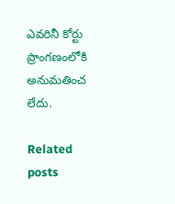ఎవరినీ కోర్టు ప్రాంగణంలోకి అనుమతించ లేదు.

Related posts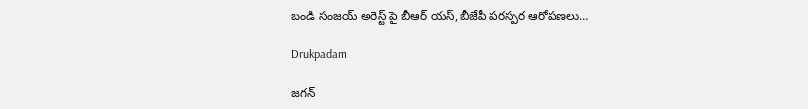బండి సంజయ్ అరెస్ట్ పై బీఆర్ యస్,బీజేపీ పరస్పర ఆరోపణలు…

Drukpadam

జగన్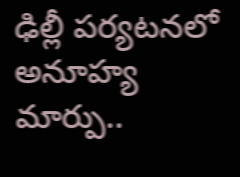ఢిల్లీ పర్యటనలో అనూహ్య మార్పు..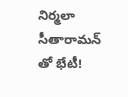నిర్మలా సీతారామన్ తో భేటీ!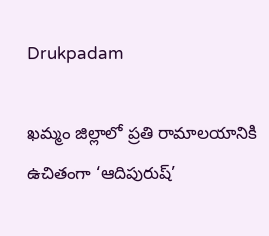Drukpadam

ఖమ్మం జిల్లాలో ప్రతి రామాలయానికి ఉచితంగా ‘ఆదిపురుష్’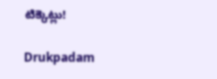టిక్కెట్లు!

Drukpadam